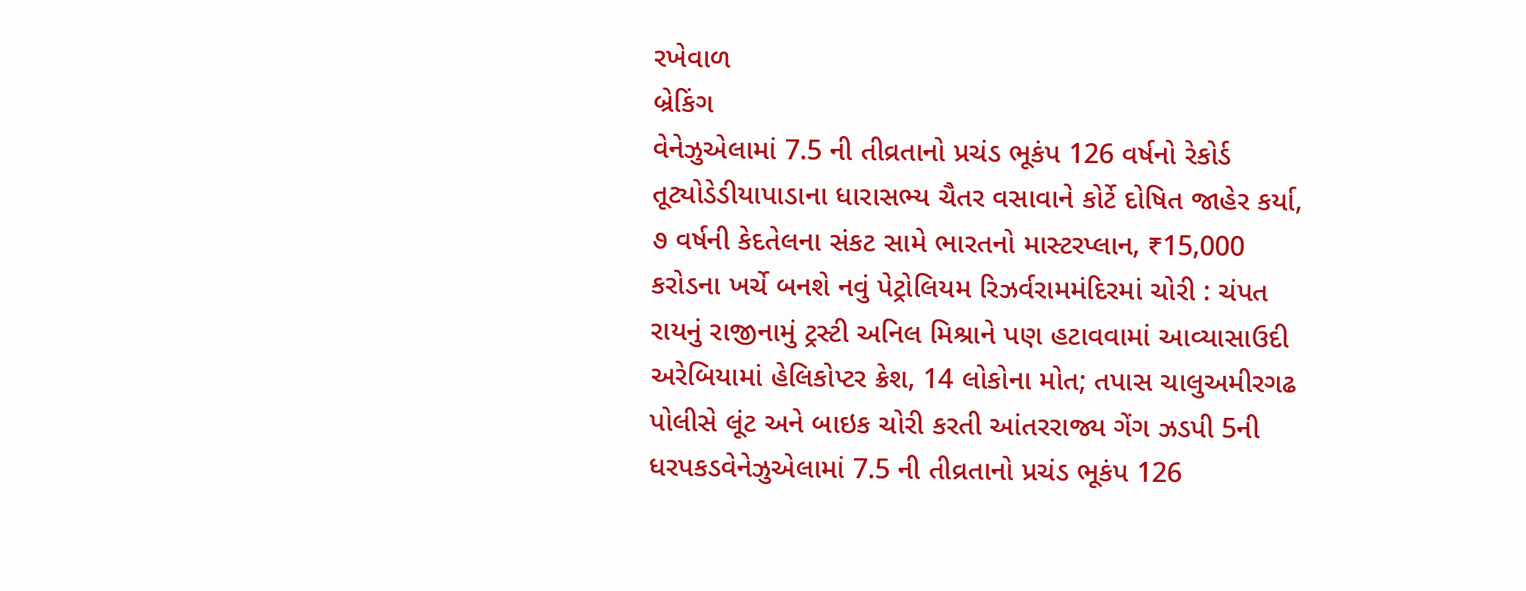રખેવાળ
બ્રેકિંગ
વેનેઝુએલામાં 7.5 ની તીવ્રતાનો પ્રચંડ ભૂકંપ 126 વર્ષનો રેકોર્ડ તૂટ્યોડેડીયાપાડાના ધારાસભ્ય ચૈતર વસાવાને કોર્ટે દોષિત જાહેર કર્યા, ૭ વર્ષની કેદતેલના સંકટ સામે ભારતનો માસ્ટરપ્લાન, ₹15,000 કરોડના ખર્ચે બનશે નવું પેટ્રોલિયમ રિઝર્વરામમંદિરમાં ચોરી : ચંપત રાયનું રાજીનામું ટ્રસ્ટી અનિલ મિશ્રાને પણ હટાવવામાં આવ્યાસાઉદી અરેબિયામાં હેલિકોપ્ટર ક્રેશ, 14 લોકોના મોત; તપાસ ચાલુઅમીરગઢ પોલીસે લૂંટ અને બાઇક ચોરી કરતી આંતરરાજ્ય ગેંગ ઝડપી 5ની ધરપકડવેનેઝુએલામાં 7.5 ની તીવ્રતાનો પ્રચંડ ભૂકંપ 126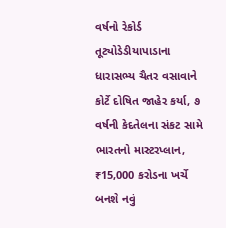વર્ષનો રેકોર્ડ તૂટ્યોડેડીયાપાડાના ધારાસભ્ય ચૈતર વસાવાને કોર્ટે દોષિત જાહેર કર્યા, ૭ વર્ષની કેદતેલના સંકટ સામે ભારતનો માસ્ટરપ્લાન, ₹15,000 કરોડના ખર્ચે બનશે નવું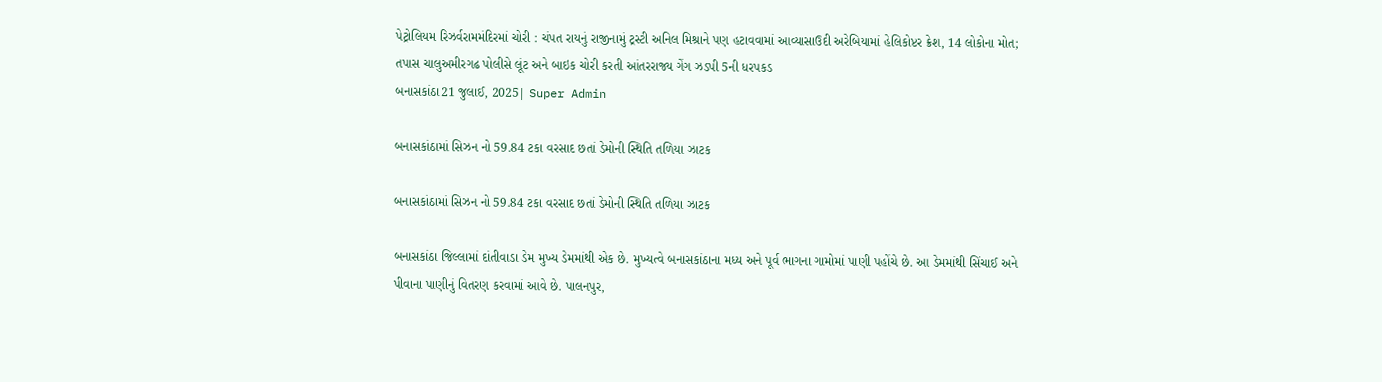પેટ્રોલિયમ રિઝર્વરામમંદિરમાં ચોરી : ચંપત રાયનું રાજીનામું ટ્રસ્ટી અનિલ મિશ્રાને પણ હટાવવામાં આવ્યાસાઉદી અરેબિયામાં હેલિકોપ્ટર ક્રેશ, 14 લોકોના મોત; તપાસ ચાલુઅમીરગઢ પોલીસે લૂંટ અને બાઇક ચોરી કરતી આંતરરાજ્ય ગેંગ ઝડપી 5ની ધરપકડ
બનાસકાંઠા21 જુલાઈ, 2025| Super Admin

બનાસકાંઠામાં સિઝન નો 59.84 ટકા વરસાદ છતાં ડેમોની સ્થિતિ તળિયા ઝાટક

બનાસકાંઠામાં સિઝન નો 59.84 ટકા વરસાદ છતાં ડેમોની સ્થિતિ તળિયા ઝાટક

બનાસકાંઠા જિલ્લામાં દાંતીવાડા ડેમ મુખ્ય ડેમમાંથી એક છે. મુખ્યત્વે બનાસકાંઠાના મધ્ય અને પૂર્વ ભાગના ગામોમાં પાણી પહોંચે છે. આ ડેમમાંથી સિંચાઈ અને પીવાના પાણીનું વિતરણ કરવામાં આવે છે. પાલનપુર,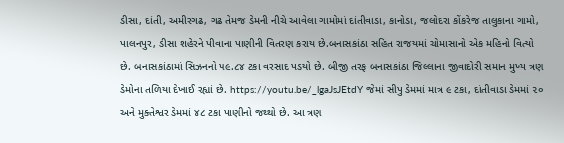ડીસા, દાંતી, અમીરગઢ, ગઢ તેમજ ડેમની નીચે આવેલા ગામોમાં દાંતીવાડા, કાનોડા, જલોદરા કોંકરેજ તાલુકાના ગામો, પાલનપુર, ડીસા શહેરને પીવાના પાણીની વિતરણ કરાય છે.બનાસકાંઠા સહિત રાજયમાં ચોમાસાનો એક મહિનો વિત્યો છે. બનાસકાંઠામાં સિઝનનો ૫૯.૮૪ ટકા વરસાદ પડયો છે. બીજી તરફ બનાસકાંઠા જિલ્લાના જીવાદોરી સમાન મુખ્ય ત્રણ ડેમોના તળિયા દેખાઈ રહ્યાં છે. https://youtu.be/_lgaJsJEtdY જેમાં સીપુ ડેમમાં માત્ર ૯ ટકા, દાંતીવાડા ડેમમાં ૨૦ અને મુક્તેશ્વર ડેમમાં ૪૮ ટકા પાણીનો જથ્થો છે. આ ત્રણ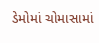ડેમોમાં ચોમાસામાં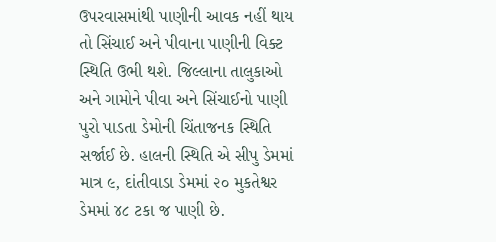ઉપરવાસમાંથી પાણીની આવક નહીં થાય તો સિંચાઈ અને પીવાના પાણીની વિક્ટ સ્થિતિ ઉભી થશે. જિલ્લાના તાલુકાઓ અને ગામોને પીવા અને સિંચાઈનો પાણી પુરો પાડતા ડેમોની ચિંતાજનક સ્થિતિ સર્જાઈ છે. હાલની સ્થિતિ એ સીપુ ડેમમાં માત્ર ૯, દાંતીવાડા ડેમમાં ૨૦ મુકતેશ્વર ડેમમાં ૪૮ ટકા જ પાણી છે.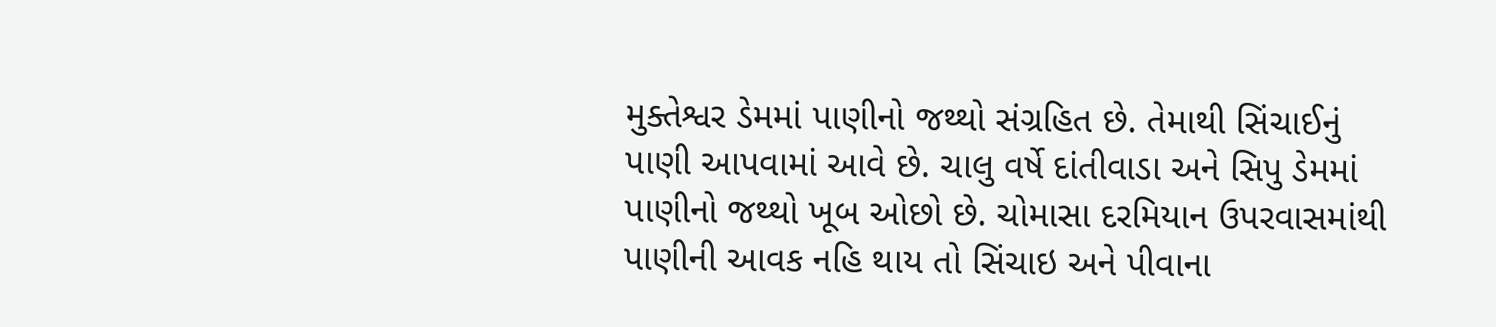મુક્તેશ્વર ડેમમાં પાણીનો જથ્થો સંગ્રહિત છે. તેમાથી સિંચાઈનું પાણી આપવામાં આવે છે. ચાલુ વર્ષે દાંતીવાડા અને સિપુ ડેમમાં પાણીનો જથ્થો ખૂબ ઓછો છે. ચોમાસા દરમિયાન ઉપરવાસમાંથી પાણીની આવક નહિ થાય તો સિંચાઇ અને પીવાના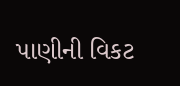પાણીની વિકટ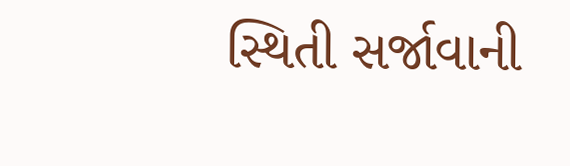સ્થિતી સર્જાવાની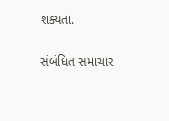શક્યતા.

સંબંધિત સમાચાર